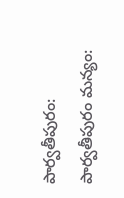పార్వతీపురం: పార్వతీపురం మన్యం: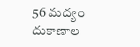56 మద్యం దుకాణాల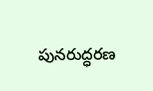పునరుద్ధరణ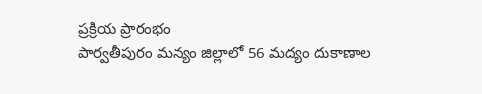ప్రక్రియ ప్రారంభం
పార్వతీపురం మన్యం జిల్లాలో 56 మద్యం దుకాణాల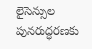లైసెన్సుల పునరుద్ధరణకు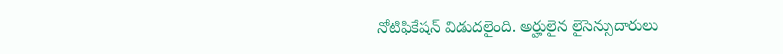నోటిఫికేషన్ విడుదలైంది. అర్హులైన లైసెన్సుదారులు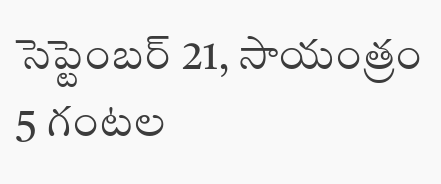సెప్టెంబర్ 21, సాయంత్రం 5 గంటల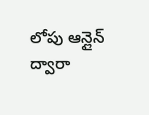లోపు ఆన్లైన్ ద్వారా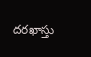దరఖాస్తు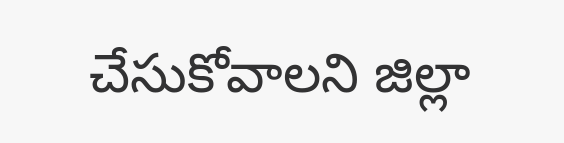చేసుకోవాలని జిల్లా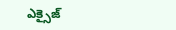ఎక్సైజ్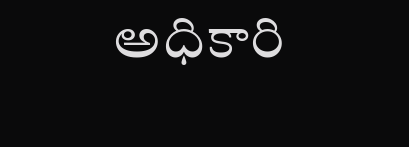అధికారి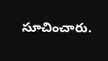సూచించారు.